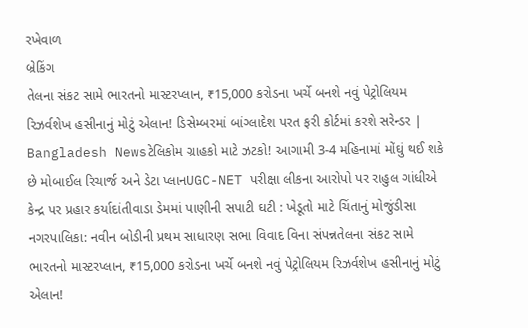રખેવાળ
બ્રેકિંગ
તેલના સંકટ સામે ભારતનો માસ્ટરપ્લાન, ₹15,000 કરોડના ખર્ચે બનશે નવું પેટ્રોલિયમ રિઝર્વશેખ હસીનાનું મોટું એલાન! ડિસેમ્બરમાં બાંગ્લાદેશ પરત ફરી કોર્ટમાં કરશે સરેન્ડર | Bangladesh Newsટેલિકોમ ગ્રાહકો માટે ઝટકો! આગામી 3-4 મહિનામાં મોંઘું થઈ શકે છે મોબાઈલ રિચાર્જ અને ડેટા પ્લાનUGC-NET પરીક્ષા લીકના આરોપો પર રાહુલ ગાંધીએ કેન્દ્ર પર પ્રહાર કર્યાદાંતીવાડા ડેમમાં પાણીની સપાટી ઘટી : ખેડૂતો માટે ચિંતાનું મોજુંડીસા નગરપાલિકા: નવીન બોડીની પ્રથમ સાધારણ સભા વિવાદ વિના સંપન્નતેલના સંકટ સામે ભારતનો માસ્ટરપ્લાન, ₹15,000 કરોડના ખર્ચે બનશે નવું પેટ્રોલિયમ રિઝર્વશેખ હસીનાનું મોટું એલાન!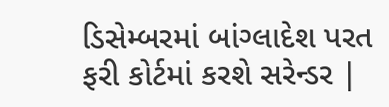ડિસેમ્બરમાં બાંગ્લાદેશ પરત ફરી કોર્ટમાં કરશે સરેન્ડર |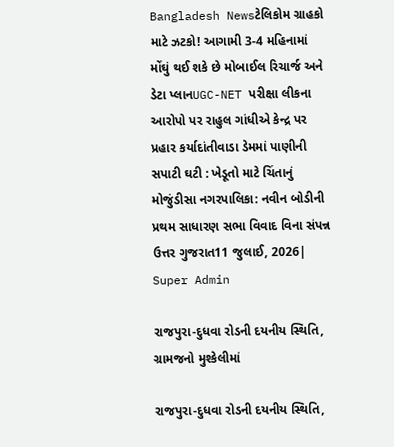Bangladesh Newsટેલિકોમ ગ્રાહકો માટે ઝટકો! આગામી 3-4 મહિનામાં મોંઘું થઈ શકે છે મોબાઈલ રિચાર્જ અને ડેટા પ્લાનUGC-NET પરીક્ષા લીકના આરોપો પર રાહુલ ગાંધીએ કેન્દ્ર પર પ્રહાર કર્યાદાંતીવાડા ડેમમાં પાણીની સપાટી ઘટી : ખેડૂતો માટે ચિંતાનું મોજુંડીસા નગરપાલિકા: નવીન બોડીની પ્રથમ સાધારણ સભા વિવાદ વિના સંપન્ન
ઉત્તર ગુજરાત11 જુલાઈ, 2026| Super Admin

રાજપુરા-દુધવા રોડની દયનીય સ્થિતિ, ગ્રામજનો મુશ્કેલીમાં

રાજપુરા-દુધવા રોડની દયનીય સ્થિતિ,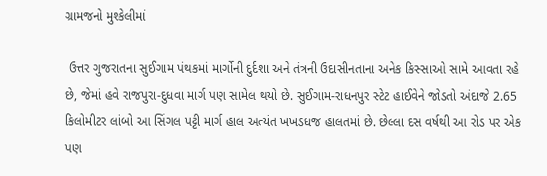ગ્રામજનો મુશ્કેલીમાં

 ઉત્તર ગુજરાતના સુઈગામ પંથકમાં માર્ગોની દુર્દશા અને તંત્રની ઉદાસીનતાના અનેક કિસ્સાઓ સામે આવતા રહે છે, જેમાં હવે રાજપુરા-દુધવા માર્ગ પણ સામેલ થયો છે. સુઈગામ-રાધનપુર સ્ટેટ હાઈવેને જોડતો અંદાજે 2.65 કિલોમીટર લાંબો આ સિંગલ પટ્ટી માર્ગ હાલ અત્યંત ખખડધજ હાલતમાં છે. છેલ્લા દસ વર્ષથી આ રોડ પર એક પણ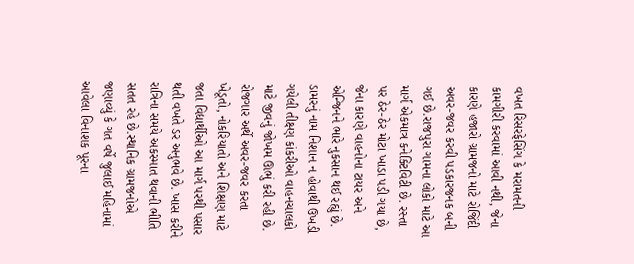વખત રિસરફેસિંગ કે મરામતની કામગીરી કરવામાં આવી નથી, જેના કારણે હજારો ગ્રામજનો માટે રોજિંદી અવર-જવર કરવી પડકારજનક બની ગઈ છે.રાજપુરા ગામના લોકો માટે આ માર્ગ એકમાત્ર કનેક્ટિવિટી છે. રસ્તા પર ઠેર-ઠેર મોટા ખાડા પડી ગયા છે, જેના કારણે વાહનોના ટાયર અને એન્જિનને ભારે નુકસાન થઈ રહ્યું છે. ડામરનું નામ નિશાન ન હોવાથી ઉખડી ગયેલી તીક્ષ્ણ કાંકરીઓ વાહનચાલકો માટે જીવનું જોખમ ઊભું કરી રહી છે. રોજગાર અર્થે અવર-જવર કરતા ખેડૂતો, નોકરિયાતો અને શિક્ષણ માટે જતા વિદ્યાર્થીઓ આ માર્ગ પરથી પસાર થતી વખતે ડર અનુભવે છે. ખાસ કરીને રાત્રિના સમયે અકસ્માત થવાની ભીતિ સતત રહે છે.સ્થાનિક ગ્રામજનોએ જણાવ્યું કે ગત વર્ષે જુલાઈ મહિનામાં આવેલા વિનાશક પૂરના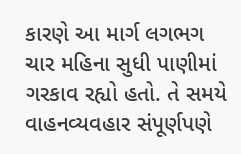કારણે આ માર્ગ લગભગ ચાર મહિના સુધી પાણીમાં ગરકાવ રહ્યો હતો. તે સમયે વાહનવ્યવહાર સંપૂર્ણપણે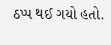ઠપ્પ થઈ ગયો હતો.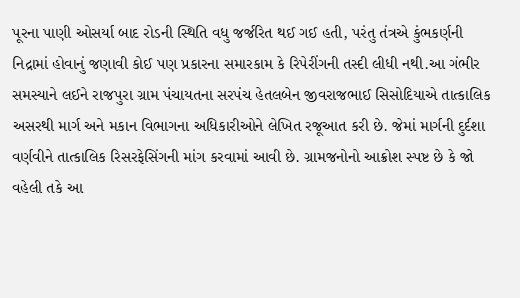પૂરના પાણી ઓસર્યા બાદ રોડની સ્થિતિ વધુ જર્જરિત થઈ ગઈ હતી, પરંતુ તંત્રએ કુંભકર્ણની નિદ્રામાં હોવાનું જણાવી કોઈ પણ પ્રકારના સમારકામ કે રિપેરીંગની તસ્દી લીધી નથી.આ ગંભીર સમસ્યાને લઈને રાજપુરા ગ્રામ પંચાયતના સરપંચ હેતલબેન જીવરાજભાઈ સિસોદિયાએ તાત્કાલિક અસરથી માર્ગ અને મકાન વિભાગના અધિકારીઓને લેખિત રજૂઆત કરી છે. જેમાં માર્ગની દુર્દશા વર્ણવીને તાત્કાલિક રિસરફેસિંગની માંગ કરવામાં આવી છે. ગ્રામજનોનો આક્રોશ સ્પષ્ટ છે કે જો વહેલી તકે આ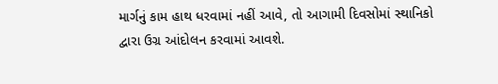માર્ગનું કામ હાથ ધરવામાં નહીં આવે, તો આગામી દિવસોમાં સ્થાનિકો દ્વારા ઉગ્ર આંદોલન કરવામાં આવશે.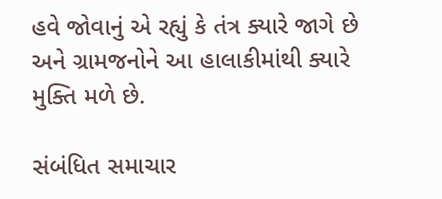હવે જોવાનું એ રહ્યું કે તંત્ર ક્યારે જાગે છે અને ગ્રામજનોને આ હાલાકીમાંથી ક્યારે મુક્તિ મળે છે.

સંબંધિત સમાચાર